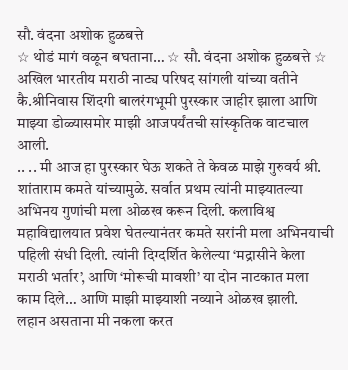सौ. वंदना अशोक हुळबत्ते
☆ थोडं मागं वळून बघताना… ☆ सौ. वंदना अशोक हुळबत्ते ☆
अखिल भारतीय मराठी नाट्य परिषद सांगली यांच्या वतीने कै.श्रीनिवास शिंदगी बालरंगभूमी पुरस्कार जाहीर झाला आणि माझ्या डोळ्यासमोर माझी आजपर्यंतची सांस्कृतिक वाटचाल आली.
.. .. मी आज हा पुरस्कार घेऊ शकते ते केवळ माझे गुरुवर्य श्री. शांताराम कमते यांच्यामुळे. सर्वात प्रथम त्यांनी माझ्यातल्या अभिनय गुणांची मला ओळख करून दिली. कलाविश्व महाविद्यालयात प्रवेश घेतल्यानंतर कमते सरांनी मला अभिनयाची पहिली संधी दिली. त्यांनी दिग्दर्शित केलेल्या ‘मद्रासीने केला मराठी भर्तार’, आणि ‘मोरूची मावशी’ या दोन नाटकात मला काम दिले… आणि माझी माझ्याशी नव्याने ओळख झाली.
लहान असताना मी नकला करत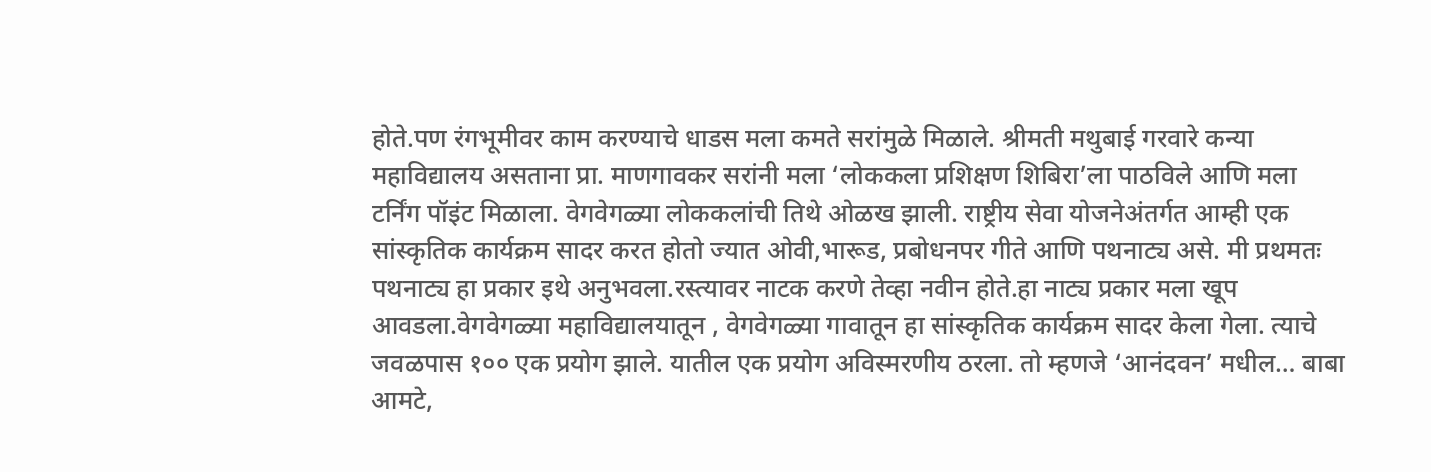होते.पण रंगभूमीवर काम करण्याचे धाडस मला कमते सरांमुळे मिळाले. श्रीमती मथुबाई गरवारे कन्या महाविद्यालय असताना प्रा. माणगावकर सरांनी मला ‘लोककला प्रशिक्षण शिबिरा’ला पाठविले आणि मला टर्निंग पॉइंट मिळाला. वेगवेगळ्या लोककलांची तिथे ओळख झाली. राष्ट्रीय सेवा योजनेअंतर्गत आम्ही एक सांस्कृतिक कार्यक्रम सादर करत होतो ज्यात ओवी,भारूड, प्रबोधनपर गीते आणि पथनाट्य असे. मी प्रथमतः पथनाट्य हा प्रकार इथे अनुभवला.रस्त्यावर नाटक करणे तेव्हा नवीन होते.हा नाट्य प्रकार मला खूप आवडला.वेगवेगळ्या महाविद्यालयातून , वेगवेगळ्या गावातून हा सांस्कृतिक कार्यक्रम सादर केला गेला. त्याचे जवळपास १०० एक प्रयोग झाले. यातील एक प्रयोग अविस्मरणीय ठरला. तो म्हणजे ‘आनंदवन’ मधील… बाबा आमटे,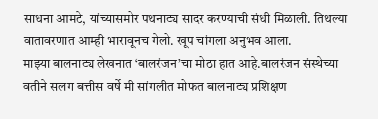साधना आमटे, यांच्यासमोर पथनाट्य सादर करण्याची संधी मिळाली. तिथल्या वातावरणात आम्ही भारावूनच गेलो. खूप चांगला अनुभव आला.
माझ्या बालनाट्य लेखनात ‘बालरंजन’चा मोठा हात आहे.बालरंजन संस्थेच्या वतीने सलग बत्तीस वर्षे मी सांगलीत मोफत बालनाट्य प्रशिक्षण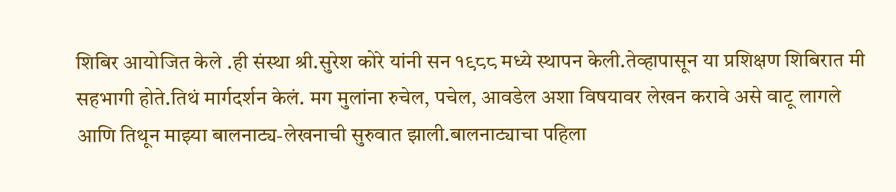शिबिर आयोजित केले .ही संस्था श्री.सुरेश कोरे यांनी सन १९८८ मध्ये स्थापन केली.तेव्हापासून या प्रशिक्षण शिबिरात मी सहभागी होते.तिथं मार्गदर्शन केलं. मग मुलांना रुचेल, पचेल, आवडेल अशा विषयावर लेखन करावे असे वाटू लागले आणि तिथून माझ्या बालनाट्य-लेखनाची सुरुवात झाली.बालनाट्याचा पहिला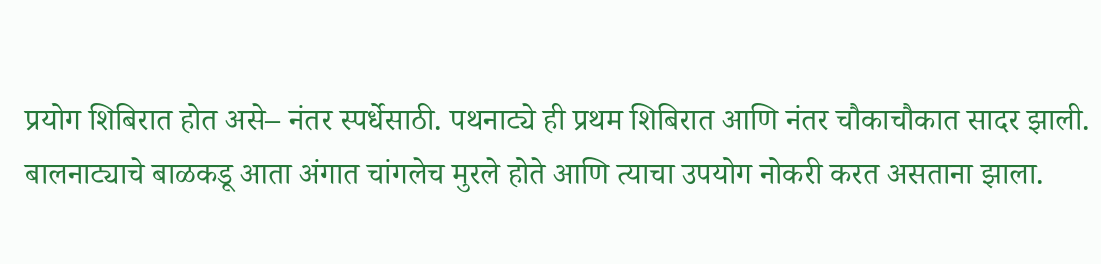प्रयोग शिबिरात होत असे– नंतर स्पर्धेसाठी. पथनाट्ये ही प्रथम शिबिरात आणि नंतर चौकाचौकात सादर झाली. बालनाट्याचे बाळकडू आता अंगात चांगलेच मुरले होते आणि त्याचा उपयोग नोकरी करत असताना झाला.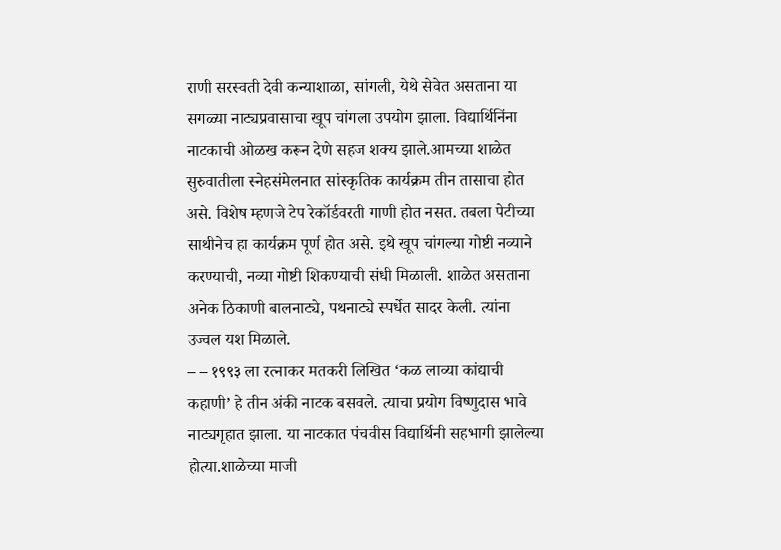राणी सरस्वती देवी कन्याशाळा, सांगली, येथे सेवेत असताना या सगळ्या नाट्यप्रवासाचा खूप चांगला उपयोग झाला. विद्यार्थिनिंना नाटकाची ओळख करून देणे सहज शक्य झाले.आमच्या शाळेत सुरुवातीला स्नेहसंमेलनात सांस्कृतिक कार्यक्रम तीन तासाचा होत असे. विशेष म्हणजे टेप रेकॉर्डवरती गाणी होत नसत. तबला पेटीच्या साथीनेच हा कार्यक्रम पूर्ण होत असे. इथे खूप चांगल्या गोष्टी नव्याने करण्याची, नव्या गोष्टी शिकण्याची संधी मिळाली. शाळेत असताना अनेक ठिकाणी बालनाट्ये, पथनाट्ये स्पर्धेत सादर केली. त्यांना उज्वल यश मिळाले.
– – १९९३ ला रत्नाकर मतकरी लिखित ‘कळ लाव्या कांद्याची कहाणी’ हे तीन अंकी नाटक बसवले. त्याचा प्रयोग विष्णुदास भावे नाट्यगृहात झाला. या नाटकात पंचवीस विद्यार्थिनी सहभागी झालेल्या होत्या.शाळेच्या माजी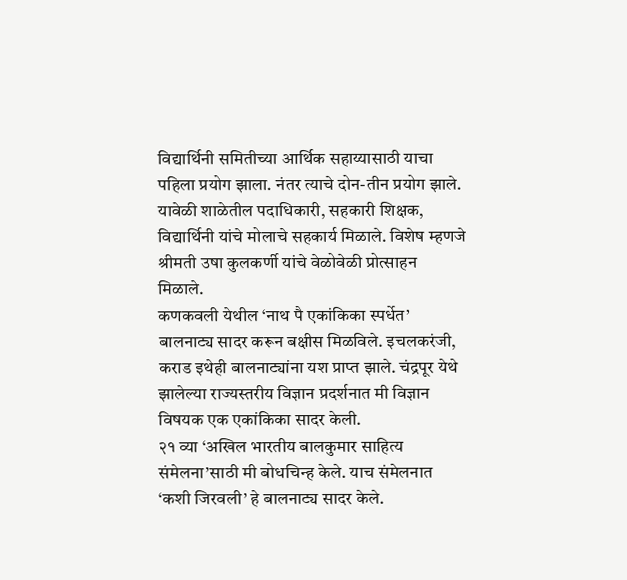विद्यार्थिनी समितीच्या आर्थिक सहाय्यासाठी याचा पहिला प्रयोग झाला. नंतर त्याचे दोन-तीन प्रयोग झाले. यावेळी शाळेतील पदाधिकारी, सहकारी शिक्षक, विद्यार्थिनी यांचे मोलाचे सहकार्य मिळाले. विशेष म्हणजे श्रीमती उषा कुलकर्णी यांचे वेळोवेळी प्रोत्साहन मिळाले.
कणकवली येथील ‘नाथ पै एकांकिका स्पर्धेत’ बालनाट्य सादर करून बक्षीस मिळविले. इचलकरंजी, कराड इथेही बालनाट्यांना यश प्राप्त झाले. चंद्रपूर येथे झालेल्या राज्यस्तरीय विज्ञान प्रदर्शनात मी विज्ञान विषयक एक एकांकिका सादर केली.
२१ व्या ‘अखिल भारतीय बालकुमार साहित्य संमेलना’साठी मी बोधचिन्ह केले. याच संमेलनात ‘कशी जिरवली’ हे बालनाट्य सादर केले.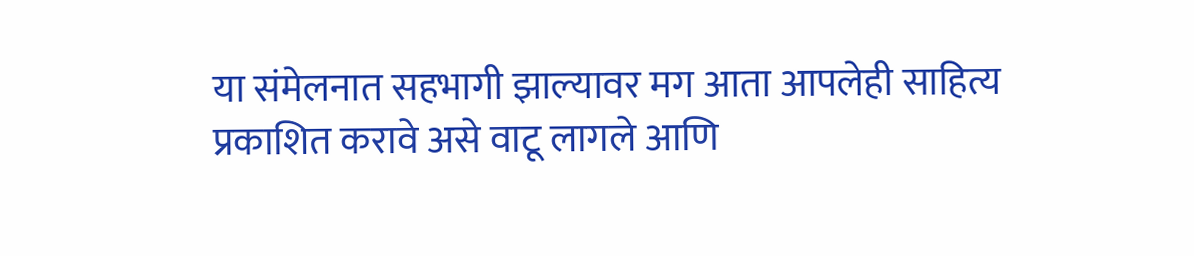या संमेलनात सहभागी झाल्यावर मग आता आपलेही साहित्य प्रकाशित करावे असे वाटू लागले आणि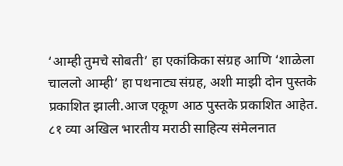‘आम्ही तुमचे सोबती’ हा एकांकिका संग्रह आणि ‘शाळेला चाललो आम्ही’ हा पथनाट्य संग्रह, अशी माझी दोन पुस्तके प्रकाशित झाली.आज एकूण आठ पुस्तके प्रकाशित आहेत.
८१ व्या अखिल भारतीय मराठी साहित्य संमेलनात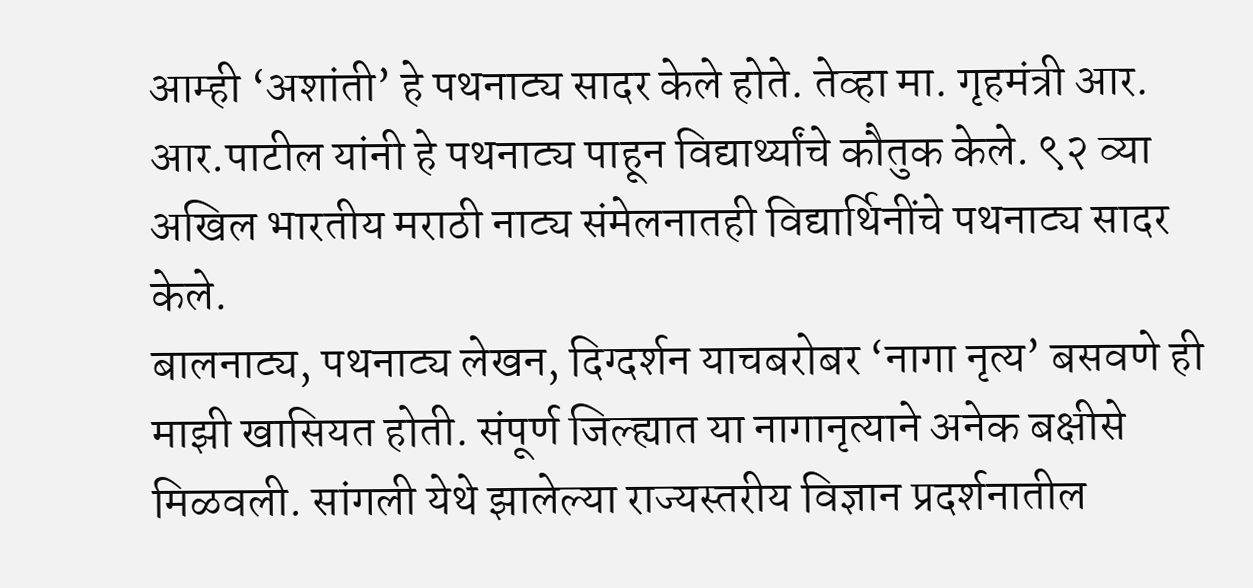आम्ही ‘अशांती’ हे पथनाट्य सादर केले होते. तेव्हा मा. गृहमंत्री आर. आर.पाटील यांनी हे पथनाट्य पाहून विद्यार्थ्यांचे कौतुक केले. ९२ व्या अखिल भारतीय मराठी नाट्य संमेलनातही विद्यार्थिनींचे पथनाट्य सादर केले.
बालनाट्य, पथनाट्य लेखन, दिग्दर्शन याचबरोबर ‘नागा नृत्य’ बसवणे ही माझी खासियत होती. संपूर्ण जिल्ह्यात या नागानृत्याने अनेक बक्षीसे मिळवली. सांगली येथे झालेल्या राज्यस्तरीय विज्ञान प्रदर्शनातील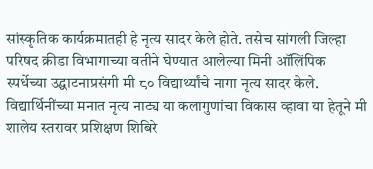सांस्कृतिक कार्यक्रमातही हे नृत्य सादर केले होते. तसेच सांगली जिल्हा परिषद क्रीडा विभागाच्या वतीने घेण्यात आलेल्या मिनी ऑलिंपिक स्पर्धेच्या उद्घाटनाप्रसंगी मी ८० विद्यार्थ्यांचे नागा नृत्य सादर केले.
विद्यार्थिनींच्या मनात नृत्य नाट्य या कलागुणांचा विकास व्हावा या हेतूने मी शालेय स्तरावर प्रशिक्षण शिबिरे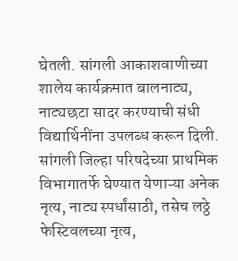घेतली. सांगली आकाशवाणीच्या शालेय कार्यक्रमात बालनाट्य, नाट्यछटा सादर करण्याची संधी विद्यार्थिनींना उपलब्ध करून दिली. सांगली जिल्हा परिषदेच्या प्राथमिक विभागातर्फे घेण्यात येणाऱ्या अनेक नृत्य, नाट्य स्पर्धांसाठी, तसेच लठ्ठे फेस्टिवलच्या नृत्य,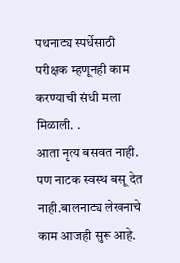पथनाट्य स्पर्धेसाठी परीक्षक म्हणूनही काम करण्याची संधी मला मिळाली. .
आता नृत्य बसवत नाही. पण नाटक स्वस्थ बसू देत नाही.बालनाट्य लेखनाचे काम आजही सुरू आहे.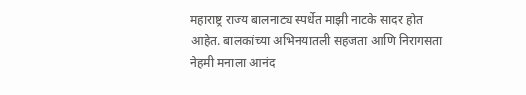महाराष्ट्र राज्य बालनाट्य स्पर्धेत माझी नाटके सादर होत आहेत. बालकांच्या अभिनयातली सहजता आणि निरागसता नेहमी मनाला आनंद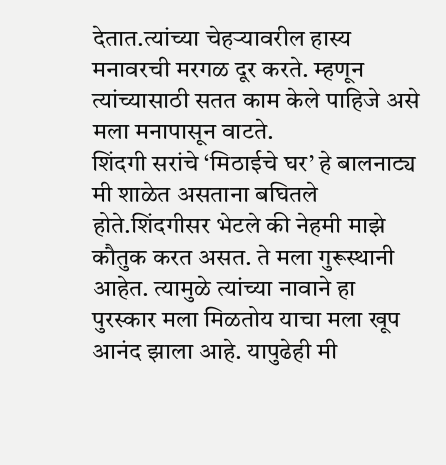देतात.त्यांच्या चेहऱ्यावरील हास्य मनावरची मरगळ दूर करते. म्हणून त्यांच्यासाठी सतत काम केले पाहिजे असे मला मनापासून वाटते.
शिंदगी सरांचे ‘मिठाईचे घर’ हे बालनाट्य मी शाळेत असताना बघितले होते.शिंदगीसर भेटले की नेहमी माझे कौतुक करत असत. ते मला गुरूस्थानी आहेत. त्यामुळे त्यांच्या नावाने हा पुरस्कार मला मिळतोय याचा मला खूप आनंद झाला आहे. यापुढेही मी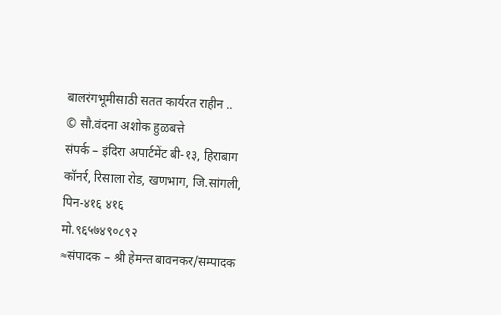बालरंगभूमीसाठी सतत कार्यरत राहीन ..
© सौ.वंदना अशोक हुळबत्ते
संपर्क – इंदिरा अपार्टमेंट बी-१३, हिराबाग कॉनर्र, रिसाला रोड, खणभाग, जि.सांगली, पिन-४१६ ४१६
मो.९६५७४९०८९२
≈संपादक – श्री हेमन्त बावनकर/सम्पादक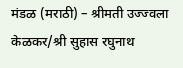मंडळ (मराठी) – श्रीमती उज्ज्वला केळकर/श्री सुहास रघुनाथ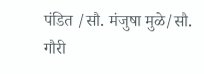पंडित /सौ. मंजुषा मुळे/सौ. गौरी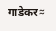गाडेकर≈